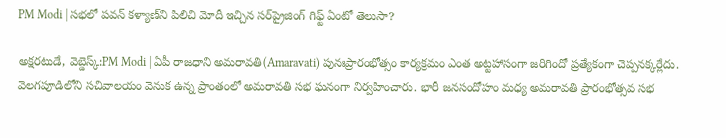PM Modi | స‌భలో ప‌వ‌న్ క‌ళ్యాణ్‌ని పిలిచి మోదీ ఇచ్చిన స‌ర్‌ప్రైజింగ్ గిఫ్ట్ ఏంటో తెలుసా?

అక్షరటుడే, వెబ్డెస్క్:PM Modi | ఏపీ రాజధాని అమరావతి(Amaravati) పునఃప్రారంభోత్సం కార్య‌క్ర‌మం ఎంత అట్ట‌హాసంగా జ‌రిగిందో ప్ర‌త్యేకంగా చెప్ప‌న‌క్క‌ర్లేదు. వెలగపూడిలోని సచివాలయం వెనుక ఉన్న ప్రాంతంలో అమరావతి సభ ఘనంగా నిర్వహించారు. భారీ జనసందోహం మధ్య అమరావతి ప్రారంభోత్సవ సభ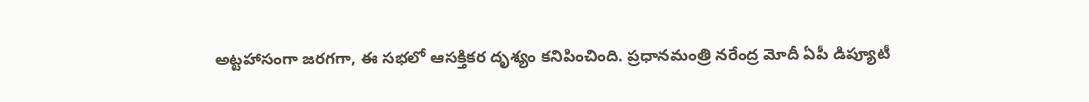అట్టహాసంగా జర‌గ‌గా, ఈ సభలో ఆసక్తికర దృశ్యం కనిపించింది. ప్రధానమంత్రి నరేంద్ర మోదీ ఏపీ డిప్యూటీ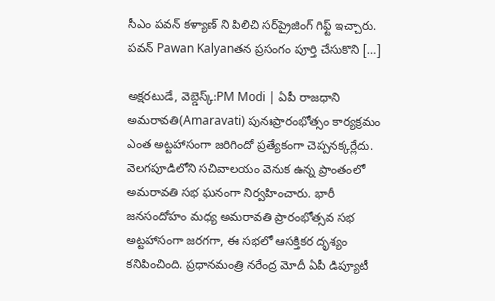సీఎం పవన్ కళ్యాణ్ ని పిలిచి స‌ర్‌ప్రైజింగ్ గిఫ్ట్ ఇచ్చారు. ప‌వ‌న్ Pawan Kalyanత‌న ప్ర‌సంగం పూర్తి చేసుకొని […]

అక్షరటుడే, వెబ్డెస్క్:PM Modi | ఏపీ రాజధాని అమరావతి(Amaravati) పునఃప్రారంభోత్సం కార్య‌క్ర‌మం ఎంత అట్ట‌హాసంగా జ‌రిగిందో ప్ర‌త్యేకంగా చెప్ప‌న‌క్క‌ర్లేదు. వెలగపూడిలోని సచివాలయం వెనుక ఉన్న ప్రాంతంలో అమరావతి సభ ఘనంగా నిర్వహించారు. భారీ జనసందోహం మధ్య అమరావతి ప్రారంభోత్సవ సభ అట్టహాసంగా జర‌గ‌గా, ఈ సభలో ఆసక్తికర దృశ్యం కనిపించింది. ప్రధానమంత్రి నరేంద్ర మోదీ ఏపీ డిప్యూటీ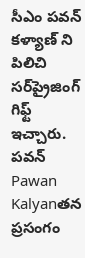సీఎం పవన్ కళ్యాణ్ ని పిలిచి స‌ర్‌ప్రైజింగ్ గిఫ్ట్ ఇచ్చారు. ప‌వ‌న్ Pawan Kalyanత‌న ప్ర‌సంగం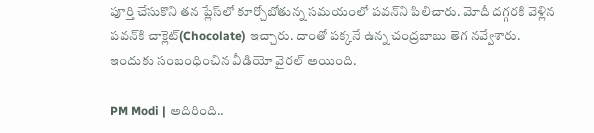పూర్తి చేసుకొని త‌న ప్లేస్‌లో కూర్చోబోతున్న స‌మ‌యంలో ప‌వ‌న్‌ని పిలిచారు. మోదీ ద‌గ్గ‌ర‌కి వెళ్లిన ప‌వ‌న్‌కి చాక్లెట్(Chocolate) ఇచ్చారు. దాంతో ప‌క్క‌నే ఉన్న చంద్ర‌బాబు తెగ న‌వ్వేశారు. ఇందుకు సంబంధించిన వీడియో వైర‌ల్ అయింది.

PM Modi | అదిరింది..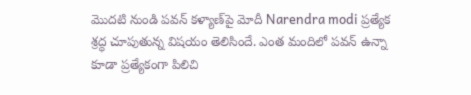మొద‌టి నుండి ప‌వ‌న్ క‌ళ్యాణ్‌పై మోదీ Narendra modi ప్ర‌త్యేక శ్ర‌ద్ధ చూపుతున్న విష‌యం తెలిసిందే. ఎంత మందిలో ప‌వ‌న్ ఉన్నా కూడా ప్ర‌త్యేకంగా పిలిచి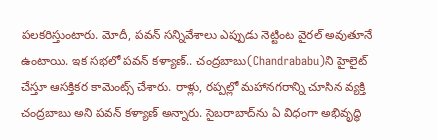ప‌ల‌క‌రిస్తుంటారు. మోదీ, ప‌వ‌న్ స‌న్నివేశాలు ఎప్పుడు నెట్టింట వైర‌ల్ అవుతూనే ఉంటాయి. ఇక స‌భ‌లో ప‌వ‌న్ క‌ళ్యాణ్‌.. చంద్ర‌బాబు(Chandrababu)ని హైలైట్ చేస్తూ ఆస‌క్తిక‌ర కామెంట్స్ చేశారు. రాళ్లు, రప్పల్లో మహానగరాన్ని చూసిన వ్యక్తి చంద్రబాబు అని పవన్ కళ్యాణ్ అన్నారు. సైబరాబాద్‌ను ఏ విధంగా అభివృద్ధి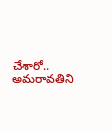చేశారో.. అమరావతిని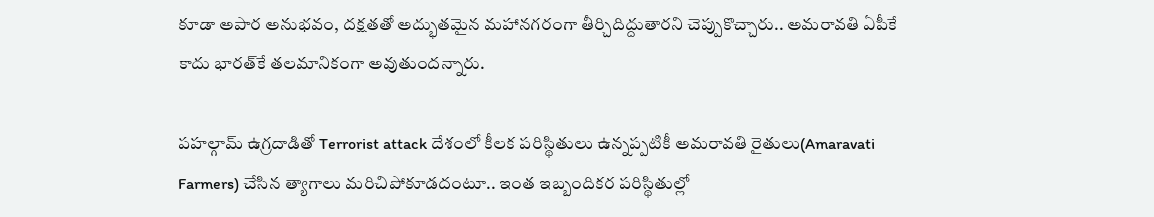కూడా అపార అనుభవం, దక్షతతో అద్భుతమైన మహానగరంగా తీర్చిదిద్దుతారని చెప్పుకొచ్చారు.. అమరావతి ఏపీకే కాదు భారత్‌కే తలమానికంగా అవుతుందన్నారు.

పహల్గామ్ ఉగ్రదాడితో Terrorist attack దేశంలో కీలక పరిస్థితులు ఉన్నప్పటికీ అమరావతి రైతులు(Amaravati Farmers) చేసిన త్యాగాలు మరిచిపోకూడదంటూ.. ఇంత ఇబ్బందికర పరిస్థితుల్లో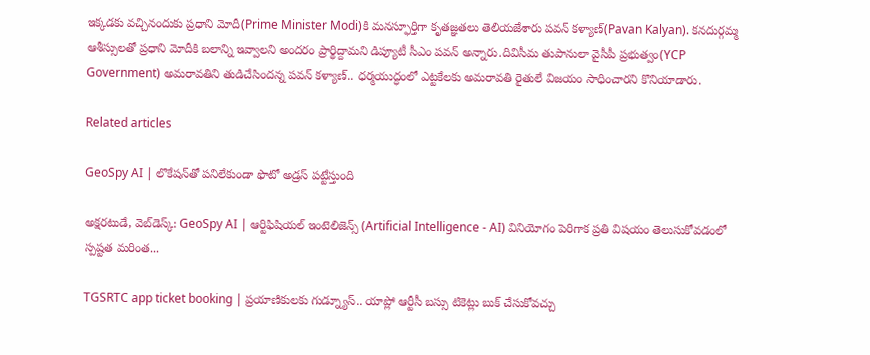ఇక్కడకు వచ్చినందుకు ప్రధాని మోదీ(Prime Minister Modi)కి మనస్ఫూర్తిగా కృతజ్ఞతలు తెలియజేశారు ప‌వ‌న్ క‌ళ్యాణ్‌(Pavan Kalyan). కనదుర్గమ్మ ఆశీస్సులతో ప్రధాని మోదీకి బలాన్ని ఇవ్వాలని అందరం ప్రార్థిద్దామని డిప్యూటీ సీఎం పవన్ అన్నారు.దివిసీమ తుపానులా వైసీపీ ప్రభుత్వం(YCP Government) అమరావతిని తుడిచేసిందన్న పవన్ కళ్యాణ్.. ధర్మయుద్ధంలో ఎట్టకేలకు అమరావతి రైతులే విజయం సాధించారని కొనియాడారు.

Related articles

GeoSpy AI | లొకేషన్‌తో పనిలేకుండా ఫొటో అడ్రస్ పట్టేస్తుంది

అక్షరటుడే, వెబ్‌డెస్క్‌: GeoSpy AI | ఆర్టిఫిషియల్ ఇంటెలిజెన్స్ (Artificial Intelligence - AI) వినియోగం పెరిగాక ప్రతి విషయం తెలుసుకోవడంలో స్పష్టత మరింత...

TGSRTC app ticket booking | ప్రయాణికులకు గుడ్న్యూస్.. యాప్లో ఆర్టీసీ బస్సు టికెట్లు బుక్ చేసుకోవచ్చు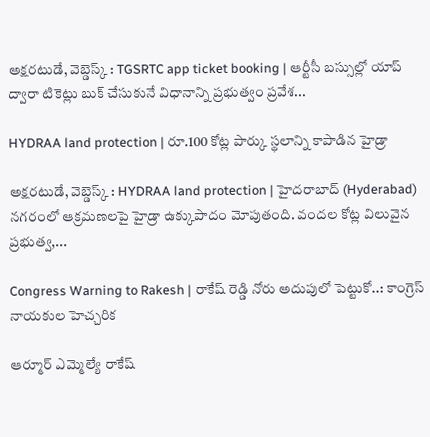అక్షరటుడే, వెబ్డెస్క్ : TGSRTC app ticket booking | ఆర్టీసీ బస్సుల్లో యాప్ ద్వారా టికెట్లు బుక్ చేసుకునే విధానాన్ని ప్రభుత్వం ప్రవేశ...

HYDRAA land protection | రూ.100 కోట్ల పార్కు స్థలాన్ని కాపాడిన హైడ్రా

అక్షరటుడే, వెబ్డెస్క్ : HYDRAA land protection | హైదరాబాద్ (Hyderabad) నగరంలో ఆక్రమణలపై హైడ్రా ఉక్కుపాదం మోపుతంది. వందల కోట్ల విలువైన ప్రభుత్వ,...

Congress Warning to Rakesh | రాకేష్ రెడ్డి నోరు అదుపులో పెట్టుకో..: కాంగ్రెస్ నాయకుల హెచ్చరిక

ఆర్మూర్ ఎమ్మెల్యే రాకేష్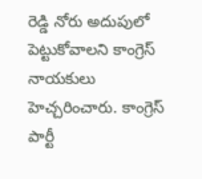రెడ్డి నోరు అదుపులో పెట్టుకోవాలని కాంగ్రెస్ నాయకులు హెచ్చరించారు. కాంగ్రెస్ పార్టీ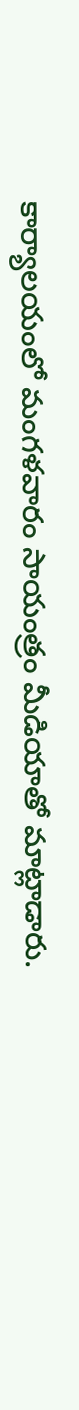కార్యాలయంలో మంగళవారం సాయంత్రం మీడియాతో మాట్లాడారు.